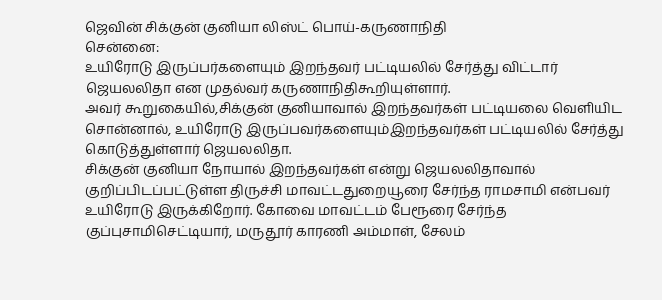ஜெவின் சிக்குன் குனியா லிஸ்ட் பொய்-கருணாநிதி
சென்னை:
உயிரோடு இருப்பர்களையும் இறந்தவர் பட்டியலில் சேர்த்து விட்டார் ஜெயலலிதா என முதல்வர் கருணாநிதிகூறியுள்ளார்.
அவர் கூறுகையில்,சிக்குன் குனியாவால் இறந்தவர்கள் பட்டியலை வெளியிட சொன்னால், உயிரோடு இருப்பவர்களையும்இறந்தவர்கள் பட்டியலில் சேர்த்து கொடுத்துள்ளார் ஜெயலலிதா.
சிக்குன் குனியா நோயால் இறந்தவர்கள் என்று ஜெயலலிதாவால் குறிப்பிடப்பட்டுள்ள திருச்சி மாவட்டதுறையூரை சேர்ந்த ராமசாமி என்பவர் உயிரோடு இருக்கிறோர். கோவை மாவட்டம் பேரூரை சேர்ந்த குப்புசாமிசெட்டியார், மருதூர் காரணி அம்மாள், சேலம்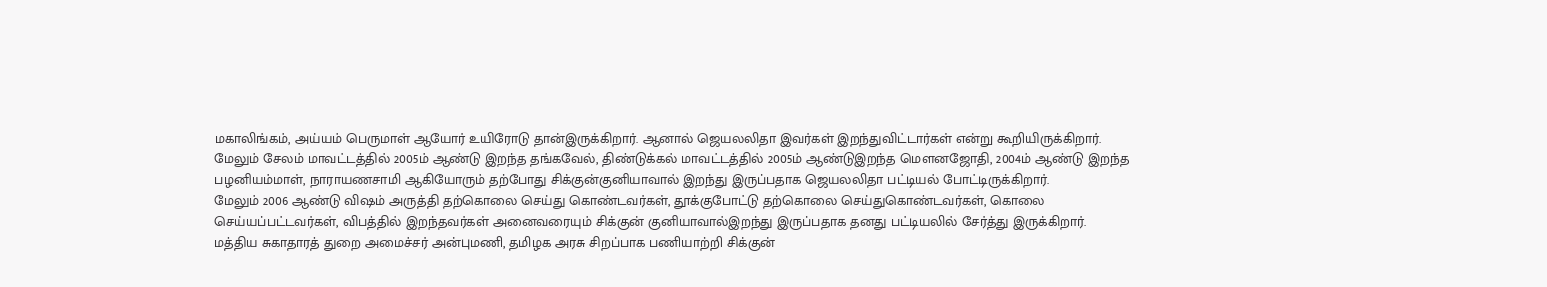மகாலிங்கம், அய்யம் பெருமாள் ஆயோர் உயிரோடு தான்இருக்கிறார். ஆனால் ஜெயலலிதா இவர்கள் இறந்துவிட்டார்கள் என்று கூறியிருக்கிறார்.
மேலும் சேலம் மாவட்டத்தில் 2005ம் ஆண்டு இறந்த தங்கவேல், திண்டுக்கல் மாவட்டத்தில் 2005ம் ஆண்டுஇறந்த மெளனஜோதி, 2004ம் ஆண்டு இறந்த பழனியம்மாள், நாராயணசாமி ஆகியோரும் தற்போது சிக்குன்குனியாவால் இறந்து இருப்பதாக ஜெயலலிதா பட்டியல் போட்டிருக்கிறார்.
மேலும் 2006 ஆண்டு விஷம் அருத்தி தற்கொலை செய்து கொண்டவர்கள், தூக்குபோட்டு தற்கொலை செய்துகொண்டவர்கள், கொலை செய்யப்பட்டவர்கள், விபத்தில் இறந்தவர்கள் அனைவரையும் சிக்குன் குனியாவால்இறந்து இருப்பதாக தனது பட்டியலில் சேர்த்து இருக்கிறார்.
மத்திய சுகாதாரத் துறை அமைச்சர் அன்புமணி, தமிழக அரசு சிறப்பாக பணியாற்றி சிக்குன்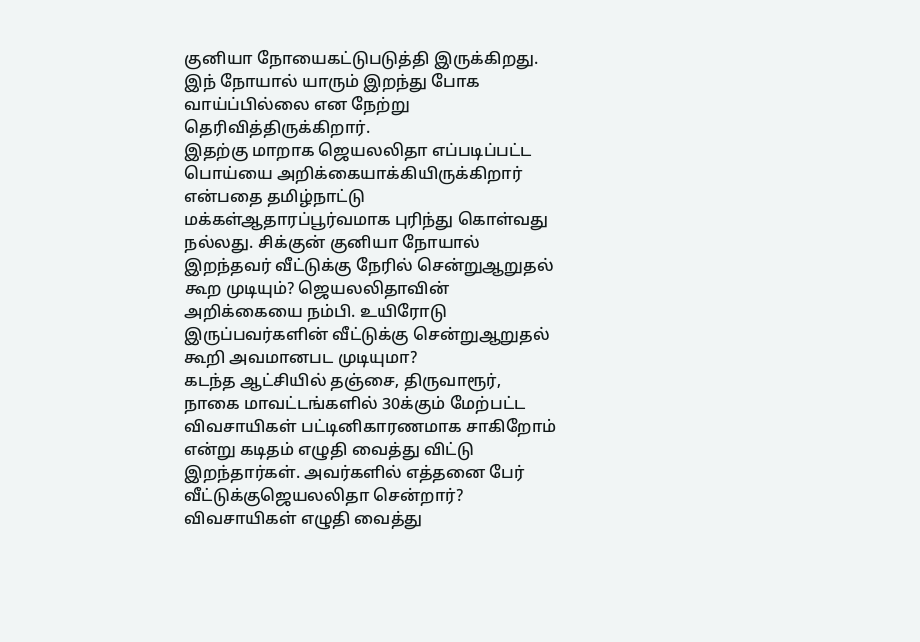குனியா நோயைகட்டுபடுத்தி இருக்கிறது. இந் நோயால் யாரும் இறந்து போக வாய்ப்பில்லை என நேற்று தெரிவித்திருக்கிறார்.
இதற்கு மாறாக ஜெயலலிதா எப்படிப்பட்ட பொய்யை அறிக்கையாக்கியிருக்கிறார் என்பதை தமிழ்நாட்டு மக்கள்ஆதாரப்பூர்வமாக புரிந்து கொள்வது நல்லது. சிக்குன் குனியா நோயால் இறந்தவர் வீட்டுக்கு நேரில் சென்றுஆறுதல் கூற முடியும்? ஜெயலலிதாவின் அறிக்கையை நம்பி. உயிரோடு இருப்பவர்களின் வீட்டுக்கு சென்றுஆறுதல் கூறி அவமானபட முடியுமா?
கடந்த ஆட்சியில் தஞ்சை, திருவாரூர், நாகை மாவட்டங்களில் 30க்கும் மேற்பட்ட விவசாயிகள் பட்டினிகாரணமாக சாகிறோம் என்று கடிதம் எழுதி வைத்து விட்டு இறந்தார்கள். அவர்களில் எத்தனை பேர் வீட்டுக்குஜெயலலிதா சென்றார்?
விவசாயிகள் எழுதி வைத்து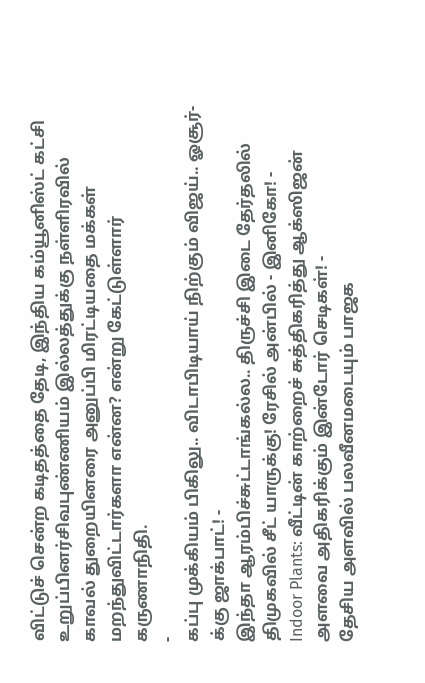விட்டுச் சென்ற கடிதத்தை தேடி, இந்திய கம்யூனிஸ்ட் கட்சி உறுப்பினர்சிவபுண்ணியம் இல்லத்துக்கு நள்ளிரவில் காவல் துறையினரை அனுப்பி மிரட்டியதை மக்கள் மறந்துவிட்டார்களா என்ன? என்று கேட்டுள்ளார் கருணாநிதி.
-
கப்பு முக்கியம் பிகிலு.. விடாபிடியாய் நிற்கும் விஜய்.. ஓசூர்-க்கு ஜாக்பாட்! -
இந்தா ஆரம்பிச்சுட்டாங்கல்ல.. திருச்சி இடை தேர்தலில் திமுகவில் சீட் யாருக்கு! ரேசில் அன்பில் - இனிகோ! -
Indoor Plants: வீட்டின் காற்றைச் சுத்திகரித்து ஆக்ஸிஜன் அளவை அதிகரிக்கும் இன்டோர் செடிகள்! -
தேசிய அளவில் பலவீனமடையும் பாஜக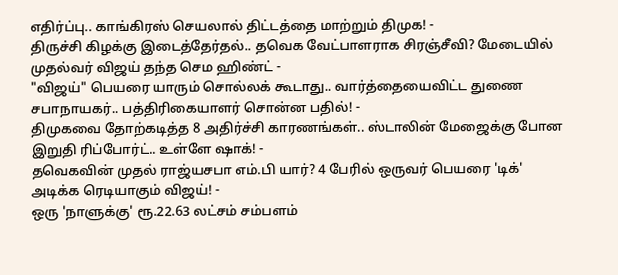எதிர்ப்பு.. காங்கிரஸ் செயலால் திட்டத்தை மாற்றும் திமுக! -
திருச்சி கிழக்கு இடைத்தேர்தல்.. தவெக வேட்பாளராக சிரஞ்சீவி? மேடையில் முதல்வர் விஜய் தந்த செம ஹிண்ட் -
"விஜய்" பெயரை யாரும் சொல்லக் கூடாது.. வார்த்தையைவிட்ட துணை சபாநாயகர்.. பத்திரிகையாளர் சொன்ன பதில்! -
திமுகவை தோற்கடித்த 8 அதிர்ச்சி காரணங்கள்.. ஸ்டாலின் மேஜைக்கு போன இறுதி ரிப்போர்ட்.. உள்ளே ஷாக்! -
தவெகவின் முதல் ராஜ்யசபா எம்.பி யார்? 4 பேரில் ஒருவர் பெயரை 'டிக்' அடிக்க ரெடியாகும் விஜய்! -
ஒரு 'நாளுக்கு' ரூ.22.63 லட்சம் சம்பளம்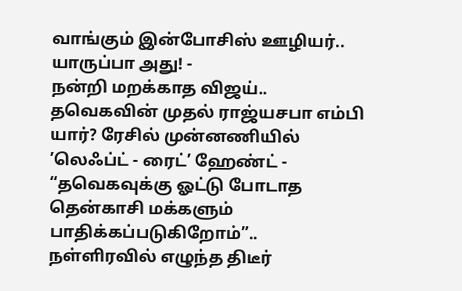வாங்கும் இன்போசிஸ் ஊழியர்.. யாருப்பா அது! -
நன்றி மறக்காத விஜய்.. தவெகவின் முதல் ராஜ்யசபா எம்பி யார்? ரேசில் முன்னணியில் ’லெஃப்ட் - ரைட்’ ஹேண்ட் -
“தவெகவுக்கு ஓட்டு போடாத தென்காசி மக்களும் பாதிக்கப்படுகிறோம்”.. நள்ளிரவில் எழுந்த திடீர்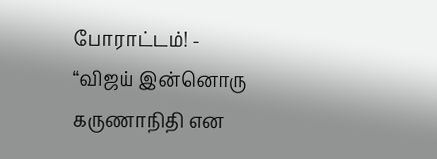போராட்டம்! -
“விஜய் இன்னொரு கருணாநிதி என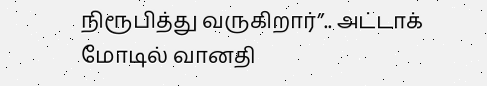நிரூபித்து வருகிறார்”.. அட்டாக் மோடில் வானதி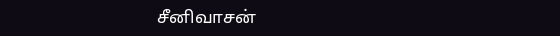சீனிவாசன்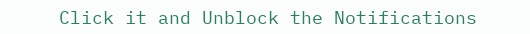Click it and Unblock the Notifications